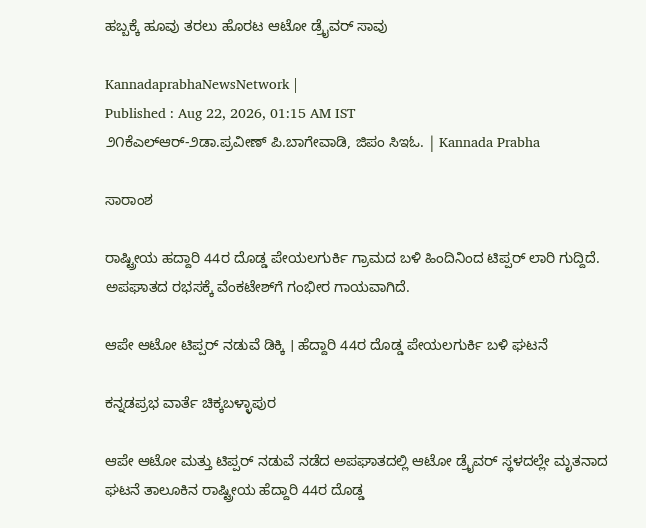ಹಬ್ಬಕ್ಕೆ ಹೂವು ತರಲು ಹೊರಟ ಆಟೋ ಡ್ರೈವರ್ ಸಾವು

KannadaprabhaNewsNetwork |
Published : Aug 22, 2026, 01:15 AM IST
೨೧ಕೆಎಲ್‌ಆರ್-೨ಡಾ.ಪ್ರವೀಣ್ ಪಿ.ಬಾಗೇವಾಡಿ, ಜಿಪಂ ಸಿಇಓ. | Kannada Prabha

ಸಾರಾಂಶ

ರಾಷ್ಟ್ರೀಯ ಹದ್ದಾರಿ 44ರ ದೊಡ್ಡ ಪೇಯಲಗುರ್ಕಿ ಗ್ರಾಮದ ಬಳಿ ಹಿಂದಿನಿಂದ ಟಿಪ್ಪರ್ ಲಾರಿ ಗುದ್ದಿದೆ. ಅಪಘಾತದ ರಭಸಕ್ಕೆ ವೆಂಕಟೇಶ್‌ಗೆ ಗಂಭೀರ ಗಾಯವಾಗಿದೆ.

ಆಪೇ ಆಟೋ ಟಿಪ್ಪರ್ ನಡುವೆ ಡಿಕ್ಕಿ । ಹೆದ್ದಾರಿ 44ರ ದೊಡ್ಡ ಪೇಯಲಗುರ್ಕಿ ಬಳಿ ಘಟನೆ

ಕನ್ನಡಪ್ರಭ ವಾರ್ತೆ ಚಿಕ್ಕಬಳ್ಳಾಪುರ

ಆಪೇ ಆಟೋ ಮತ್ತು ಟಿಪ್ಪರ್ ನಡುವೆ ನಡೆದ ಅಪಘಾತದಲ್ಲಿ ಆಟೋ ಡ್ರೈವರ್ ಸ್ಥಳದಲ್ಲೇ ಮೃತನಾದ ಘಟನೆ ತಾಲೂಕಿನ ರಾಷ್ಟ್ರೀಯ ಹೆದ್ದಾರಿ 44ರ ದೊಡ್ಡ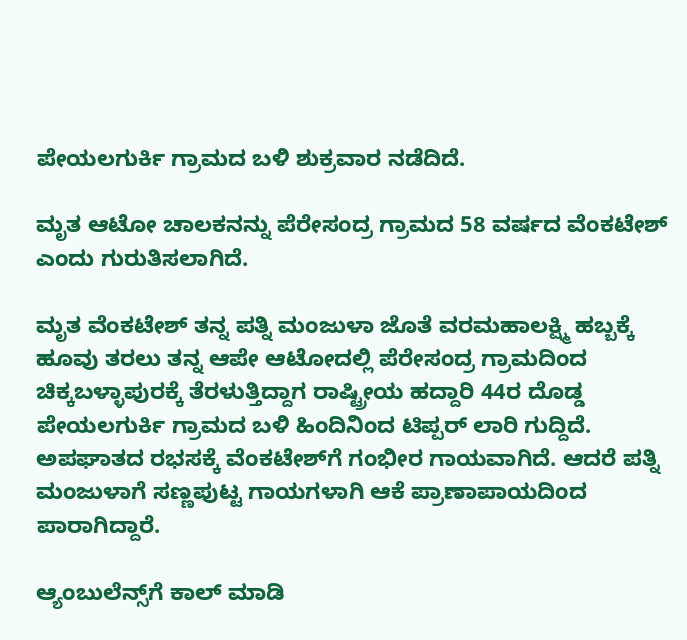ಪೇಯಲಗುರ್ಕಿ ಗ್ರಾಮದ ಬಳಿ ಶುಕ್ರವಾರ ನಡೆದಿದೆ.

ಮೃತ ಆಟೋ ಚಾಲಕನನ್ನು ಪೆರೇಸಂದ್ರ ಗ್ರಾಮದ 58 ವರ್ಷದ ವೆಂಕಟೇಶ್ ಎಂದು ಗುರುತಿಸಲಾಗಿದೆ.

ಮೃತ ವೆಂಕಟೇಶ್ ತನ್ನ ಪತ್ನಿ ಮಂಜುಳಾ ಜೊತೆ ವರಮಹಾಲಕ್ಷ್ಮಿ ಹಬ್ಬಕ್ಕೆ ಹೂವು ತರಲು ತನ್ನ ಆಪೇ ಆಟೋದಲ್ಲಿ ಪೆರೇಸಂದ್ರ ಗ್ರಾಮದಿಂದ ಚಿಕ್ಕಬಳ್ಳಾಪುರಕ್ಕೆ ತೆರಳುತ್ತಿದ್ದಾಗ ರಾಷ್ಟ್ರೀಯ ಹದ್ದಾರಿ 44ರ ದೊಡ್ಡ ಪೇಯಲಗುರ್ಕಿ ಗ್ರಾಮದ ಬಳಿ ಹಿಂದಿನಿಂದ ಟಿಪ್ಪರ್ ಲಾರಿ ಗುದ್ದಿದೆ. ಅಪಘಾತದ ರಭಸಕ್ಕೆ ವೆಂಕಟೇಶ್‌ಗೆ ಗಂಭೀರ ಗಾಯವಾಗಿದೆ. ಆದರೆ ಪತ್ನಿ ಮಂಜುಳಾಗೆ ಸಣ್ಣಪುಟ್ಟ ಗಾಯಗಳಾಗಿ ಆಕೆ ಪ್ರಾಣಾಪಾಯದಿಂದ ಪಾರಾಗಿದ್ದಾರೆ.

ಆ್ಯಂಬುಲೆನ್ಸ್‌ಗೆ ಕಾಲ್ ಮಾಡಿ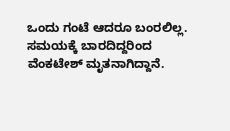ಒಂದು ಗಂಟೆ ಆದರೂ ಬಂರಲಿಲ್ಲ. ಸಮಯಕ್ಕೆ ಬಾರದಿದ್ದರಿಂದ ವೆಂಕಟೇಶ್ ಮೃತನಾಗಿದ್ದಾನೆ.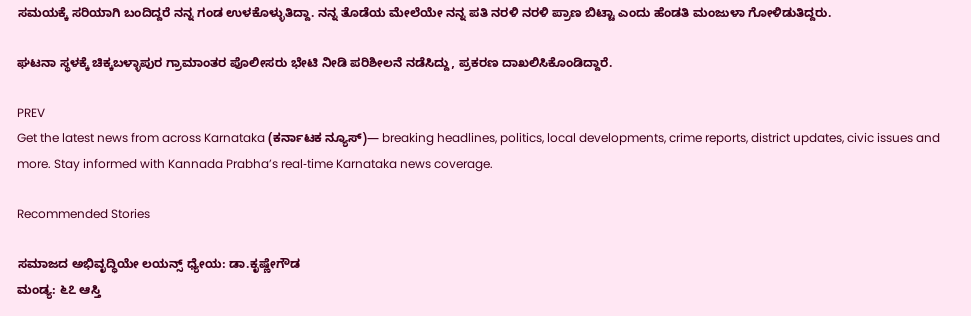ಸಮಯಕ್ಕೆ ಸರಿಯಾಗಿ ಬಂದಿದ್ದರೆ ನನ್ನ ಗಂಡ ಉಳಕೊಳ್ಳುತಿದ್ದಾ. ನನ್ನ ತೊಡೆಯ ಮೇಲೆಯೇ ನನ್ನ ಪತಿ ನರಳಿ ನರಳಿ ಪ್ರಾಣ ಬಿಟ್ಟಾ ಎಂದು ಹೆಂಡತಿ ಮಂಜುಳಾ ಗೋಳಿಡುತಿದ್ದರು.

ಘಟನಾ ಸ್ಥಳಕ್ಕೆ ಚಿಕ್ಕಬಳ್ಳಾಪುರ ಗ್ರಾಮಾಂತರ ಪೊಲೀಸರು ಭೇಟಿ ನೀಡಿ ಪರಿಶೀಲನೆ ನಡೆಸಿದ್ದು, ಪ್ರಕರಣ ದಾಖಲಿಸಿಕೊಂಡಿದ್ದಾರೆ.

PREV
Get the latest news from across Karnataka (ಕರ್ನಾಟಕ ನ್ಯೂಸ್)— breaking headlines, politics, local developments, crime reports, district updates, civic issues and more. Stay informed with Kannada Prabha’s real‑time Karnataka news coverage.

Recommended Stories

ಸಮಾಜದ ಅಭಿವೃದ್ಧಿಯೇ ಲಯನ್ಸ್ ಧ್ಯೇಯ: ಡಾ.ಕೃಷ್ಣೇಗೌಡ
ಮಂಡ್ಯ: ೬೭ ಆಸ್ತಿ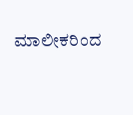ಮಾಲೀಕರಿಂದ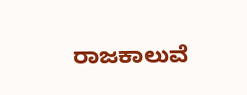ರಾಜಕಾಲುವೆ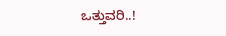ಒತ್ತುವರಿ..!